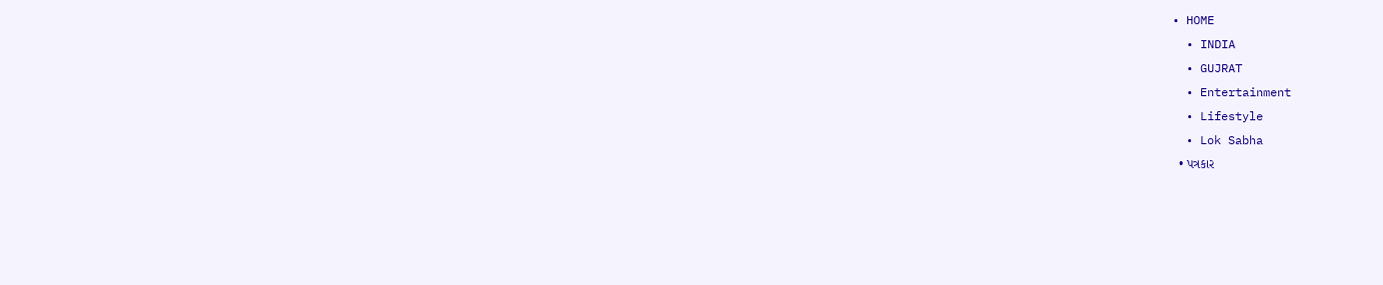• HOME
  • INDIA
  • GUJRAT
  • Entertainment
  • Lifestyle
  • Lok Sabha
  • પત્રકાર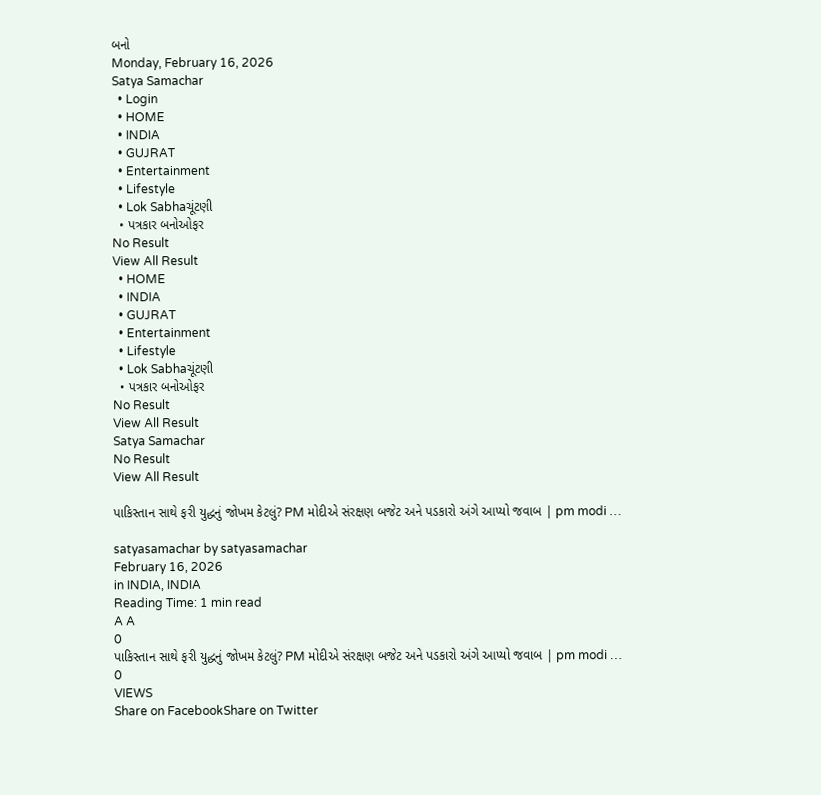બનો
Monday, February 16, 2026
Satya Samachar
  • Login
  • HOME
  • INDIA
  • GUJRAT
  • Entertainment
  • Lifestyle
  • Lok Sabhaચૂંટણી
  • પત્રકાર બનોઓફર
No Result
View All Result
  • HOME
  • INDIA
  • GUJRAT
  • Entertainment
  • Lifestyle
  • Lok Sabhaચૂંટણી
  • પત્રકાર બનોઓફર
No Result
View All Result
Satya Samachar
No Result
View All Result

પાકિસ્તાન સાથે ફરી યુદ્ધનું જોખમ કેટલું? PM મોદીએ સંરક્ષણ બજેટ અને પડકારો અંગે આપ્યો જવાબ | pm modi …

satyasamachar by satyasamachar
February 16, 2026
in INDIA, INDIA
Reading Time: 1 min read
A A
0
પાકિસ્તાન સાથે ફરી યુદ્ધનું જોખમ કેટલું? PM મોદીએ સંરક્ષણ બજેટ અને પડકારો અંગે આપ્યો જવાબ | pm modi …
0
VIEWS
Share on FacebookShare on Twitter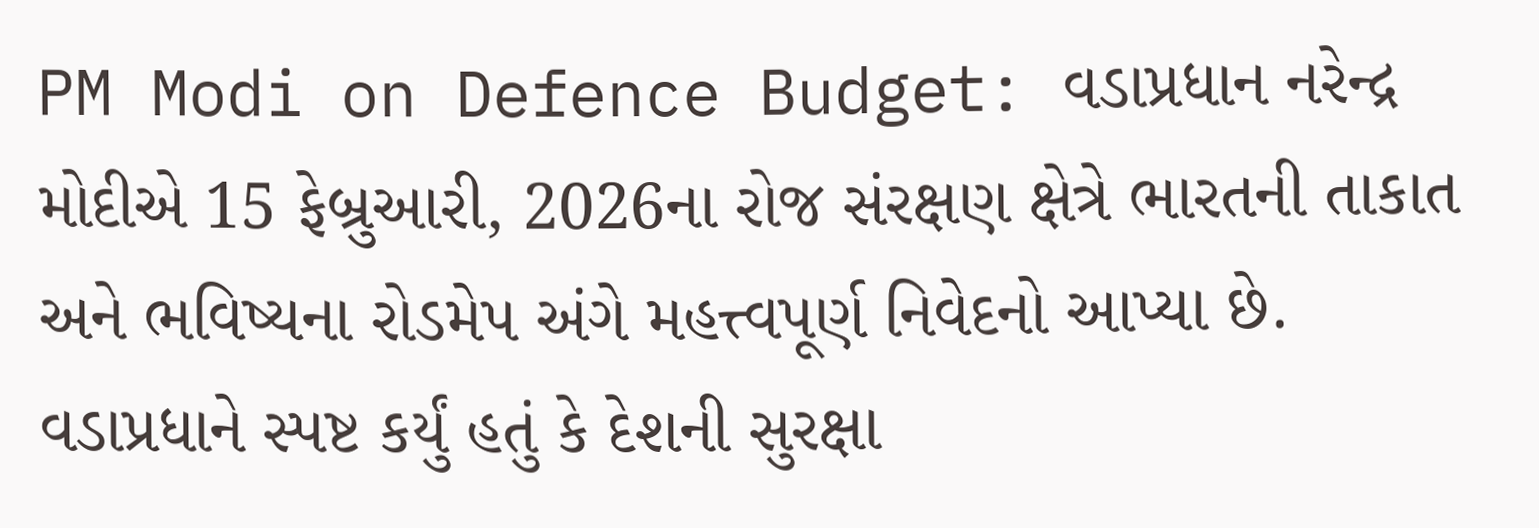PM Modi on Defence Budget: વડાપ્રધાન નરેન્દ્ર મોદીએ 15 ફેબ્રુઆરી, 2026ના રોજ સંરક્ષણ ક્ષેત્રે ભારતની તાકાત અને ભવિષ્યના રોડમેપ અંગે મહત્ત્વપૂર્ણ નિવેદનો આપ્યા છે. વડાપ્રધાને સ્પષ્ટ કર્યું હતું કે દેશની સુરક્ષા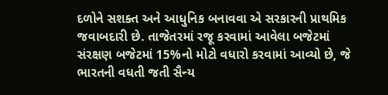દળોને સશક્ત અને આધુનિક બનાવવા એ સરકારની પ્રાથમિક જવાબદારી છે. તાજેતરમાં રજૂ કરવામાં આવેલા બજેટમાં સંરક્ષણ બજેટમાં 15%નો મોટો વધારો કરવામાં આવ્યો છે, જે ભારતની વધતી જતી સૈન્ય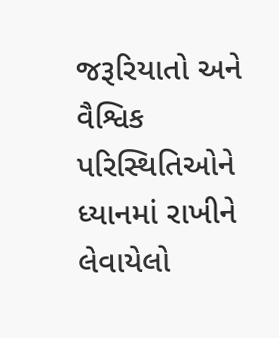જરૂરિયાતો અને વૈશ્વિક પરિસ્થિતિઓને ધ્યાનમાં રાખીને લેવાયેલો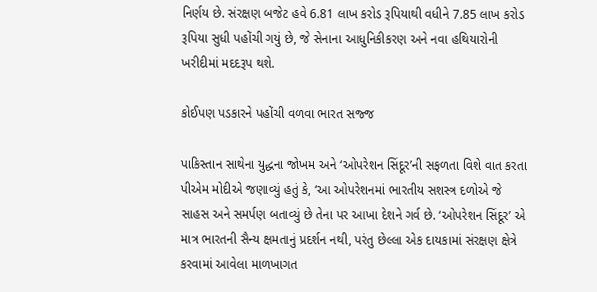નિર્ણય છે. સંરક્ષણ બજેટ હવે 6.81 લાખ કરોડ રૂપિયાથી વધીને 7.85 લાખ કરોડ રૂપિયા સુધી પહોંચી ગયું છે, જે સેનાના આધુનિકીકરણ અને નવા હથિયારોની ખરીદીમાં મદદરૂપ થશે.

કોઈપણ પડકારને પહોંચી વળવા ભારત સજ્જ

પાકિસ્તાન સાથેના યુદ્ધના જોખમ અને ‘ઓપરેશન સિંદૂર’ની સફળતા વિશે વાત કરતા પીએમ મોદીએ જણાવ્યું હતું કે, ‘આ ઓપરેશનમાં ભારતીય સશસ્ત્ર દળોએ જે સાહસ અને સમર્પણ બતાવ્યું છે તેના પર આખા દેશને ગર્વ છે. ‘ઓપરેશન સિંદૂર’ એ માત્ર ભારતની સૈન્ય ક્ષમતાનું પ્રદર્શન નથી, પરંતુ છેલ્લા એક દાયકામાં સંરક્ષણ ક્ષેત્રે કરવામાં આવેલા માળખાગત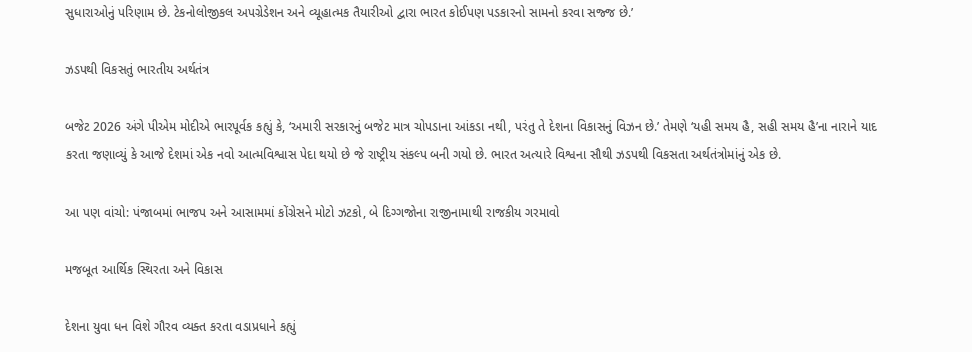સુધારાઓનું પરિણામ છે. ટેકનોલોજીકલ અપગ્રેડેશન અને વ્યૂહાત્મક તૈયારીઓ દ્વારા ભારત કોઈપણ પડકારનો સામનો કરવા સજ્જ છે.’

ઝડપથી વિકસતું ભારતીય અર્થતંત્ર

બજેટ 2026 અંગે પીએમ મોદીએ ભારપૂર્વક કહ્યું કે, ‘અમારી સરકારનું બજેટ માત્ર ચોપડાના આંકડા નથી, પરંતુ તે દેશના વિકાસનું વિઝન છે.’ તેમણે ‘યહી સમય હૈ, સહી સમય હૈ’ના નારાને યાદ કરતા જણાવ્યું કે આજે દેશમાં એક નવો આત્મવિશ્વાસ પેદા થયો છે જે રાષ્ટ્રીય સંકલ્પ બની ગયો છે. ભારત અત્યારે વિશ્વના સૌથી ઝડપથી વિકસતા અર્થતંત્રોમાંનું એક છે.

આ પણ વાંચો: પંજાબમાં ભાજપ અને આસામમાં કોંગ્રેસને મોટો ઝટકો, બે દિગ્ગજોના રાજીનામાથી રાજકીય ગરમાવો

મજબૂત આર્થિક સ્થિરતા અને વિકાસ

દેશના યુવા ધન વિશે ગૌરવ વ્યક્ત કરતા વડાપ્રધાને કહ્યું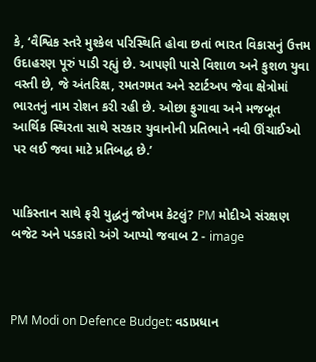કે, ‘વૈશ્વિક સ્તરે મુશ્કેલ પરિસ્થિતિ હોવા છતાં ભારત વિકાસનું ઉત્તમ ઉદાહરણ પૂરું પાડી રહ્યું છે. આપણી પાસે વિશાળ અને કુશળ યુવા વસ્તી છે, જે અંતરિક્ષ, રમતગમત અને સ્ટાર્ટઅપ જેવા ક્ષેત્રોમાં ભારતનું નામ રોશન કરી રહી છે. ઓછા ફુગાવા અને મજબૂત આર્થિક સ્થિરતા સાથે સરકાર યુવાનોની પ્રતિભાને નવી ઊંચાઈઓ પર લઈ જવા માટે પ્રતિબદ્ધ છે.’


પાકિસ્તાન સાથે ફરી યુદ્ધનું જોખમ કેટલું? PM મોદીએ સંરક્ષણ બજેટ અને પડકારો અંગે આપ્યો જવાબ 2 - image



PM Modi on Defence Budget: વડાપ્રધાન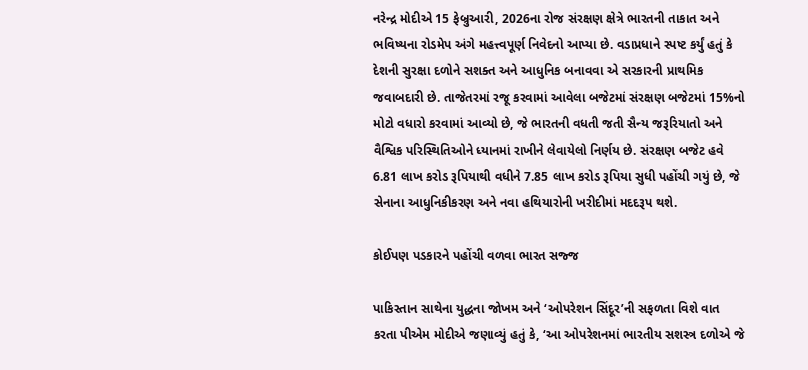નરેન્દ્ર મોદીએ 15 ફેબ્રુઆરી, 2026ના રોજ સંરક્ષણ ક્ષેત્રે ભારતની તાકાત અને ભવિષ્યના રોડમેપ અંગે મહત્ત્વપૂર્ણ નિવેદનો આપ્યા છે. વડાપ્રધાને સ્પષ્ટ કર્યું હતું કે દેશની સુરક્ષા દળોને સશક્ત અને આધુનિક બનાવવા એ સરકારની પ્રાથમિક જવાબદારી છે. તાજેતરમાં રજૂ કરવામાં આવેલા બજેટમાં સંરક્ષણ બજેટમાં 15%નો મોટો વધારો કરવામાં આવ્યો છે, જે ભારતની વધતી જતી સૈન્ય જરૂરિયાતો અને વૈશ્વિક પરિસ્થિતિઓને ધ્યાનમાં રાખીને લેવાયેલો નિર્ણય છે. સંરક્ષણ બજેટ હવે 6.81 લાખ કરોડ રૂપિયાથી વધીને 7.85 લાખ કરોડ રૂપિયા સુધી પહોંચી ગયું છે, જે સેનાના આધુનિકીકરણ અને નવા હથિયારોની ખરીદીમાં મદદરૂપ થશે.

કોઈપણ પડકારને પહોંચી વળવા ભારત સજ્જ

પાકિસ્તાન સાથેના યુદ્ધના જોખમ અને ‘ઓપરેશન સિંદૂર’ની સફળતા વિશે વાત કરતા પીએમ મોદીએ જણાવ્યું હતું કે, ‘આ ઓપરેશનમાં ભારતીય સશસ્ત્ર દળોએ જે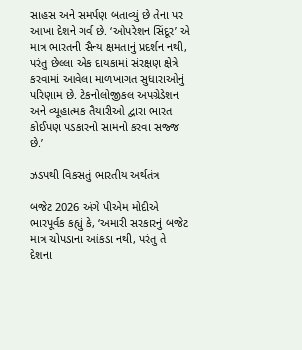સાહસ અને સમર્પણ બતાવ્યું છે તેના પર આખા દેશને ગર્વ છે. ‘ઓપરેશન સિંદૂર’ એ માત્ર ભારતની સૈન્ય ક્ષમતાનું પ્રદર્શન નથી, પરંતુ છેલ્લા એક દાયકામાં સંરક્ષણ ક્ષેત્રે કરવામાં આવેલા માળખાગત સુધારાઓનું પરિણામ છે. ટેકનોલોજીકલ અપગ્રેડેશન અને વ્યૂહાત્મક તૈયારીઓ દ્વારા ભારત કોઈપણ પડકારનો સામનો કરવા સજ્જ છે.’

ઝડપથી વિકસતું ભારતીય અર્થતંત્ર

બજેટ 2026 અંગે પીએમ મોદીએ ભારપૂર્વક કહ્યું કે, ‘અમારી સરકારનું બજેટ માત્ર ચોપડાના આંકડા નથી, પરંતુ તે દેશના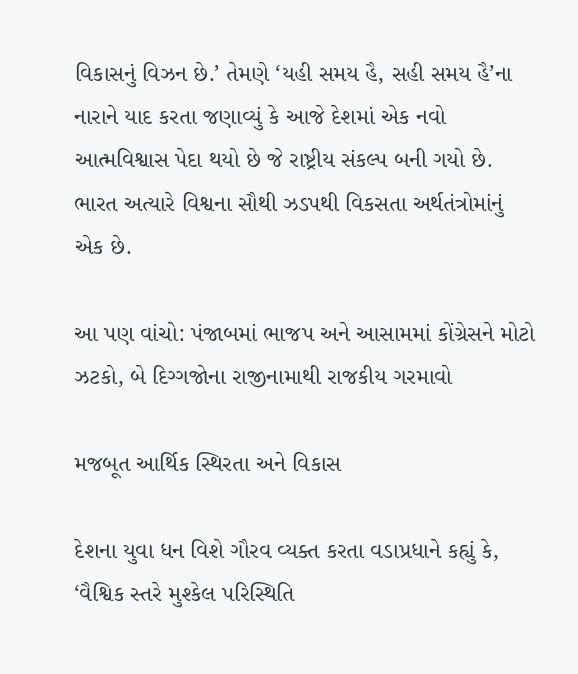વિકાસનું વિઝન છે.’ તેમણે ‘યહી સમય હૈ, સહી સમય હૈ’ના નારાને યાદ કરતા જણાવ્યું કે આજે દેશમાં એક નવો આત્મવિશ્વાસ પેદા થયો છે જે રાષ્ટ્રીય સંકલ્પ બની ગયો છે. ભારત અત્યારે વિશ્વના સૌથી ઝડપથી વિકસતા અર્થતંત્રોમાંનું એક છે.

આ પણ વાંચો: પંજાબમાં ભાજપ અને આસામમાં કોંગ્રેસને મોટો ઝટકો, બે દિગ્ગજોના રાજીનામાથી રાજકીય ગરમાવો

મજબૂત આર્થિક સ્થિરતા અને વિકાસ

દેશના યુવા ધન વિશે ગૌરવ વ્યક્ત કરતા વડાપ્રધાને કહ્યું કે, ‘વૈશ્વિક સ્તરે મુશ્કેલ પરિસ્થિતિ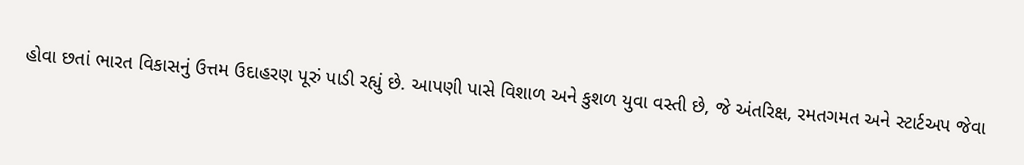હોવા છતાં ભારત વિકાસનું ઉત્તમ ઉદાહરણ પૂરું પાડી રહ્યું છે. આપણી પાસે વિશાળ અને કુશળ યુવા વસ્તી છે, જે અંતરિક્ષ, રમતગમત અને સ્ટાર્ટઅપ જેવા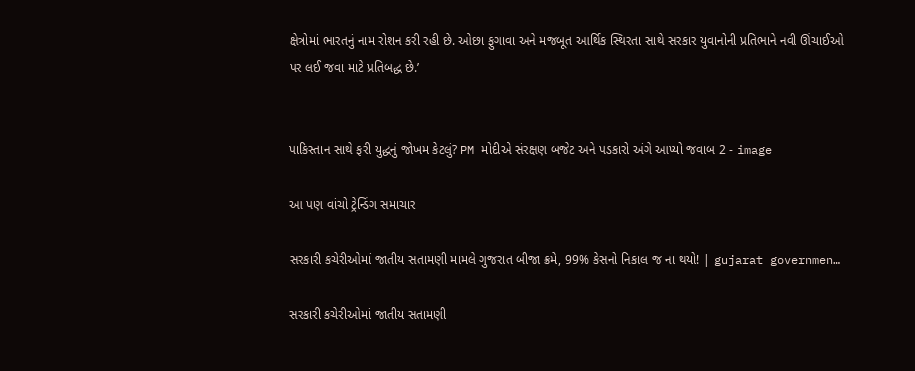ક્ષેત્રોમાં ભારતનું નામ રોશન કરી રહી છે. ઓછા ફુગાવા અને મજબૂત આર્થિક સ્થિરતા સાથે સરકાર યુવાનોની પ્રતિભાને નવી ઊંચાઈઓ પર લઈ જવા માટે પ્રતિબદ્ધ છે.’


પાકિસ્તાન સાથે ફરી યુદ્ધનું જોખમ કેટલું? PM મોદીએ સંરક્ષણ બજેટ અને પડકારો અંગે આપ્યો જવાબ 2 - image

આ પણ વાંચો ટ્રેન્ડિંગ સમાચાર

સરકારી કચેરીઓમાં જાતીય સતામણી મામલે ગુજરાત બીજા ક્રમે, 99% કેસનો નિકાલ જ ના થયો! | gujarat governmen…

સરકારી કચેરીઓમાં જાતીય સતામણી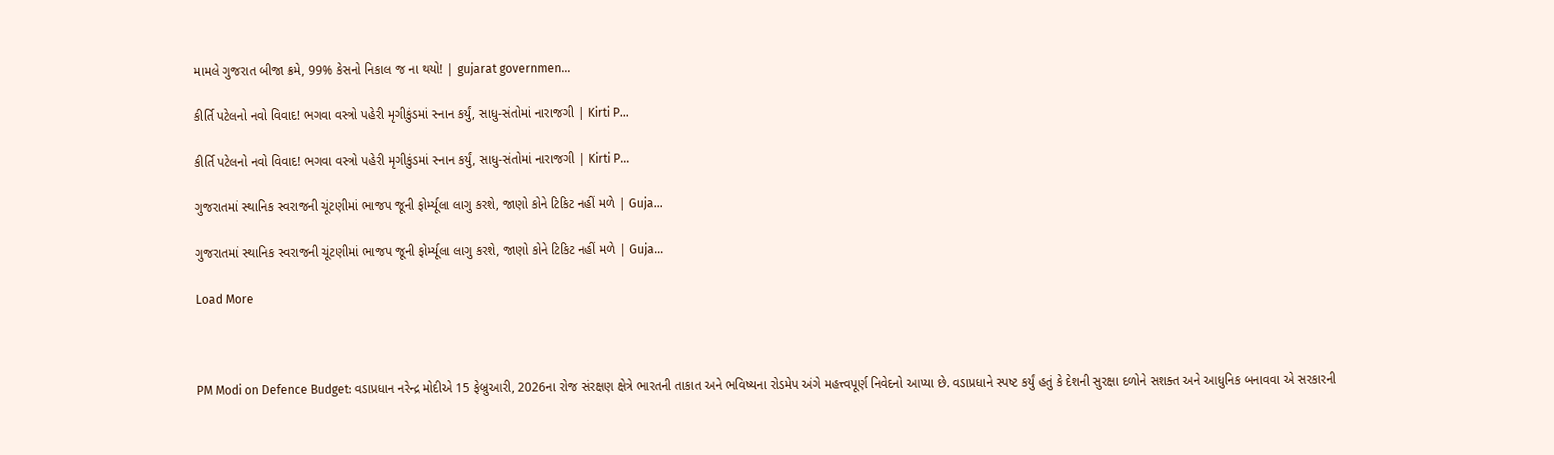મામલે ગુજરાત બીજા ક્રમે, 99% કેસનો નિકાલ જ ના થયો! | gujarat governmen…

કીર્તિ પટેલનો નવો વિવાદ! ભગવા વસ્ત્રો પહેરી મૃગીકુંડમાં સ્નાન કર્યું, સાધુ-સંતોમાં નારાજગી | Kirti P…

કીર્તિ પટેલનો નવો વિવાદ! ભગવા વસ્ત્રો પહેરી મૃગીકુંડમાં સ્નાન કર્યું, સાધુ-સંતોમાં નારાજગી | Kirti P…

ગુજરાતમાં સ્થાનિક સ્વરાજની ચૂંટણીમાં ભાજપ જૂની ફોર્મ્યૂલા લાગુ કરશે, જાણો કોને ટિકિટ નહીં મળે | Guja…

ગુજરાતમાં સ્થાનિક સ્વરાજની ચૂંટણીમાં ભાજપ જૂની ફોર્મ્યૂલા લાગુ કરશે, જાણો કોને ટિકિટ નહીં મળે | Guja…

Load More



PM Modi on Defence Budget: વડાપ્રધાન નરેન્દ્ર મોદીએ 15 ફેબ્રુઆરી, 2026ના રોજ સંરક્ષણ ક્ષેત્રે ભારતની તાકાત અને ભવિષ્યના રોડમેપ અંગે મહત્ત્વપૂર્ણ નિવેદનો આપ્યા છે. વડાપ્રધાને સ્પષ્ટ કર્યું હતું કે દેશની સુરક્ષા દળોને સશક્ત અને આધુનિક બનાવવા એ સરકારની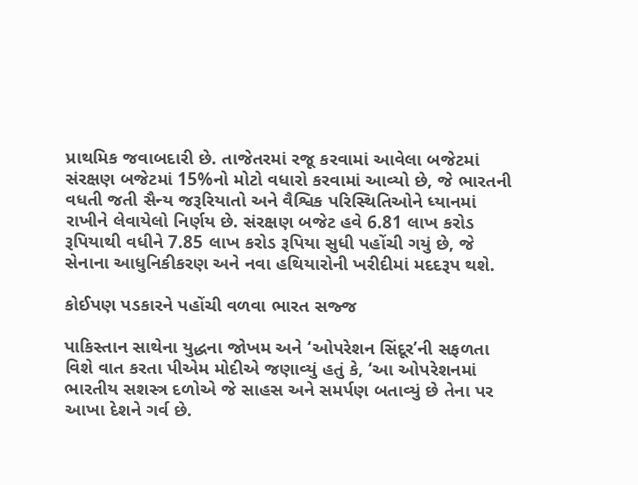પ્રાથમિક જવાબદારી છે. તાજેતરમાં રજૂ કરવામાં આવેલા બજેટમાં સંરક્ષણ બજેટમાં 15%નો મોટો વધારો કરવામાં આવ્યો છે, જે ભારતની વધતી જતી સૈન્ય જરૂરિયાતો અને વૈશ્વિક પરિસ્થિતિઓને ધ્યાનમાં રાખીને લેવાયેલો નિર્ણય છે. સંરક્ષણ બજેટ હવે 6.81 લાખ કરોડ રૂપિયાથી વધીને 7.85 લાખ કરોડ રૂપિયા સુધી પહોંચી ગયું છે, જે સેનાના આધુનિકીકરણ અને નવા હથિયારોની ખરીદીમાં મદદરૂપ થશે.

કોઈપણ પડકારને પહોંચી વળવા ભારત સજ્જ

પાકિસ્તાન સાથેના યુદ્ધના જોખમ અને ‘ઓપરેશન સિંદૂર’ની સફળતા વિશે વાત કરતા પીએમ મોદીએ જણાવ્યું હતું કે, ‘આ ઓપરેશનમાં ભારતીય સશસ્ત્ર દળોએ જે સાહસ અને સમર્પણ બતાવ્યું છે તેના પર આખા દેશને ગર્વ છે.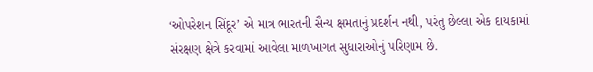‘ઓપરેશન સિંદૂર’ એ માત્ર ભારતની સૈન્ય ક્ષમતાનું પ્રદર્શન નથી, પરંતુ છેલ્લા એક દાયકામાં સંરક્ષણ ક્ષેત્રે કરવામાં આવેલા માળખાગત સુધારાઓનું પરિણામ છે.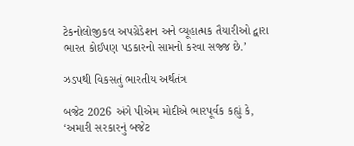ટેકનોલોજીકલ અપગ્રેડેશન અને વ્યૂહાત્મક તૈયારીઓ દ્વારા ભારત કોઈપણ પડકારનો સામનો કરવા સજ્જ છે.’

ઝડપથી વિકસતું ભારતીય અર્થતંત્ર

બજેટ 2026 અંગે પીએમ મોદીએ ભારપૂર્વક કહ્યું કે, ‘અમારી સરકારનું બજેટ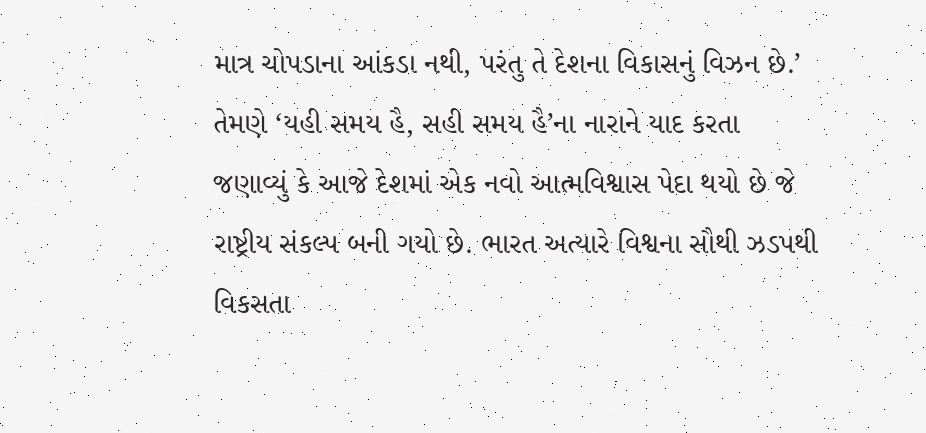માત્ર ચોપડાના આંકડા નથી, પરંતુ તે દેશના વિકાસનું વિઝન છે.’ તેમણે ‘યહી સમય હૈ, સહી સમય હૈ’ના નારાને યાદ કરતા જણાવ્યું કે આજે દેશમાં એક નવો આત્મવિશ્વાસ પેદા થયો છે જે રાષ્ટ્રીય સંકલ્પ બની ગયો છે. ભારત અત્યારે વિશ્વના સૌથી ઝડપથી વિકસતા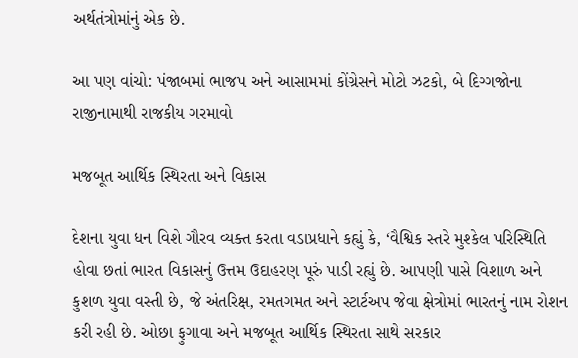અર્થતંત્રોમાંનું એક છે.

આ પણ વાંચો: પંજાબમાં ભાજપ અને આસામમાં કોંગ્રેસને મોટો ઝટકો, બે દિગ્ગજોના રાજીનામાથી રાજકીય ગરમાવો

મજબૂત આર્થિક સ્થિરતા અને વિકાસ

દેશના યુવા ધન વિશે ગૌરવ વ્યક્ત કરતા વડાપ્રધાને કહ્યું કે, ‘વૈશ્વિક સ્તરે મુશ્કેલ પરિસ્થિતિ હોવા છતાં ભારત વિકાસનું ઉત્તમ ઉદાહરણ પૂરું પાડી રહ્યું છે. આપણી પાસે વિશાળ અને કુશળ યુવા વસ્તી છે, જે અંતરિક્ષ, રમતગમત અને સ્ટાર્ટઅપ જેવા ક્ષેત્રોમાં ભારતનું નામ રોશન કરી રહી છે. ઓછા ફુગાવા અને મજબૂત આર્થિક સ્થિરતા સાથે સરકાર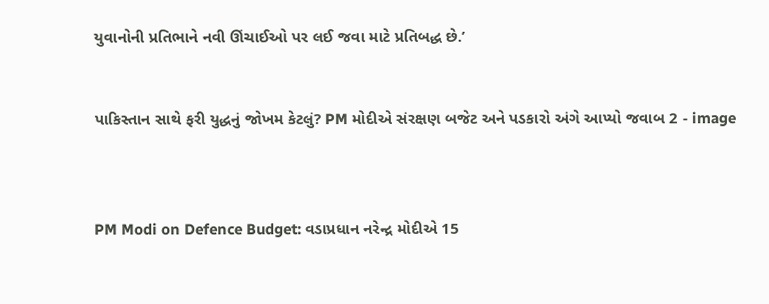યુવાનોની પ્રતિભાને નવી ઊંચાઈઓ પર લઈ જવા માટે પ્રતિબદ્ધ છે.’


પાકિસ્તાન સાથે ફરી યુદ્ધનું જોખમ કેટલું? PM મોદીએ સંરક્ષણ બજેટ અને પડકારો અંગે આપ્યો જવાબ 2 - image



PM Modi on Defence Budget: વડાપ્રધાન નરેન્દ્ર મોદીએ 15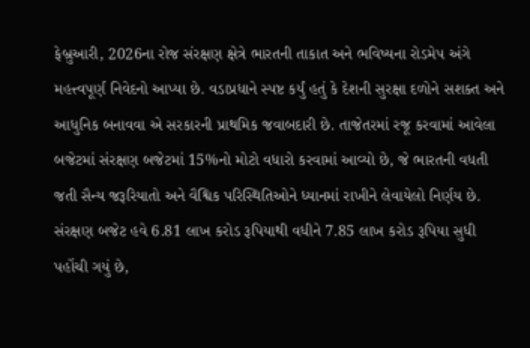ફેબ્રુઆરી, 2026ના રોજ સંરક્ષણ ક્ષેત્રે ભારતની તાકાત અને ભવિષ્યના રોડમેપ અંગે મહત્ત્વપૂર્ણ નિવેદનો આપ્યા છે. વડાપ્રધાને સ્પષ્ટ કર્યું હતું કે દેશની સુરક્ષા દળોને સશક્ત અને આધુનિક બનાવવા એ સરકારની પ્રાથમિક જવાબદારી છે. તાજેતરમાં રજૂ કરવામાં આવેલા બજેટમાં સંરક્ષણ બજેટમાં 15%નો મોટો વધારો કરવામાં આવ્યો છે, જે ભારતની વધતી જતી સૈન્ય જરૂરિયાતો અને વૈશ્વિક પરિસ્થિતિઓને ધ્યાનમાં રાખીને લેવાયેલો નિર્ણય છે. સંરક્ષણ બજેટ હવે 6.81 લાખ કરોડ રૂપિયાથી વધીને 7.85 લાખ કરોડ રૂપિયા સુધી પહોંચી ગયું છે,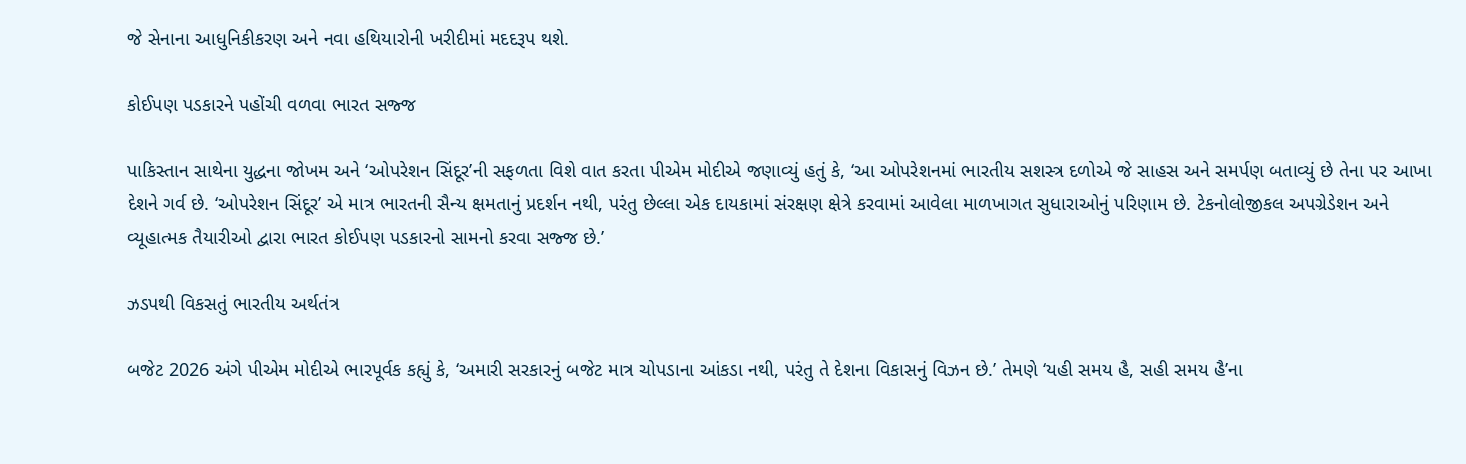જે સેનાના આધુનિકીકરણ અને નવા હથિયારોની ખરીદીમાં મદદરૂપ થશે.

કોઈપણ પડકારને પહોંચી વળવા ભારત સજ્જ

પાકિસ્તાન સાથેના યુદ્ધના જોખમ અને ‘ઓપરેશન સિંદૂર’ની સફળતા વિશે વાત કરતા પીએમ મોદીએ જણાવ્યું હતું કે, ‘આ ઓપરેશનમાં ભારતીય સશસ્ત્ર દળોએ જે સાહસ અને સમર્પણ બતાવ્યું છે તેના પર આખા દેશને ગર્વ છે. ‘ઓપરેશન સિંદૂર’ એ માત્ર ભારતની સૈન્ય ક્ષમતાનું પ્રદર્શન નથી, પરંતુ છેલ્લા એક દાયકામાં સંરક્ષણ ક્ષેત્રે કરવામાં આવેલા માળખાગત સુધારાઓનું પરિણામ છે. ટેકનોલોજીકલ અપગ્રેડેશન અને વ્યૂહાત્મક તૈયારીઓ દ્વારા ભારત કોઈપણ પડકારનો સામનો કરવા સજ્જ છે.’

ઝડપથી વિકસતું ભારતીય અર્થતંત્ર

બજેટ 2026 અંગે પીએમ મોદીએ ભારપૂર્વક કહ્યું કે, ‘અમારી સરકારનું બજેટ માત્ર ચોપડાના આંકડા નથી, પરંતુ તે દેશના વિકાસનું વિઝન છે.’ તેમણે ‘યહી સમય હૈ, સહી સમય હૈ’ના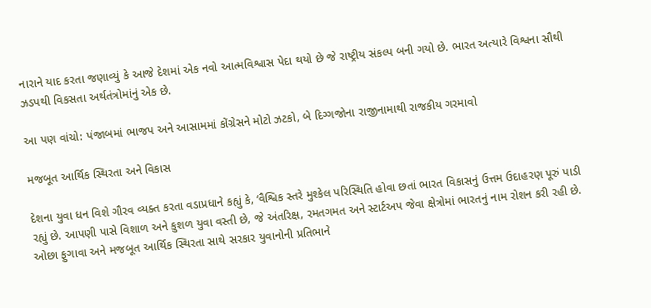નારાને યાદ કરતા જણાવ્યું કે આજે દેશમાં એક નવો આત્મવિશ્વાસ પેદા થયો છે જે રાષ્ટ્રીય સંકલ્પ બની ગયો છે. ભારત અત્યારે વિશ્વના સૌથી ઝડપથી વિકસતા અર્થતંત્રોમાંનું એક છે.

આ પણ વાંચો: પંજાબમાં ભાજપ અને આસામમાં કોંગ્રેસને મોટો ઝટકો, બે દિગ્ગજોના રાજીનામાથી રાજકીય ગરમાવો

મજબૂત આર્થિક સ્થિરતા અને વિકાસ

દેશના યુવા ધન વિશે ગૌરવ વ્યક્ત કરતા વડાપ્રધાને કહ્યું કે, ‘વૈશ્વિક સ્તરે મુશ્કેલ પરિસ્થિતિ હોવા છતાં ભારત વિકાસનું ઉત્તમ ઉદાહરણ પૂરું પાડી રહ્યું છે. આપણી પાસે વિશાળ અને કુશળ યુવા વસ્તી છે, જે અંતરિક્ષ, રમતગમત અને સ્ટાર્ટઅપ જેવા ક્ષેત્રોમાં ભારતનું નામ રોશન કરી રહી છે. ઓછા ફુગાવા અને મજબૂત આર્થિક સ્થિરતા સાથે સરકાર યુવાનોની પ્રતિભાને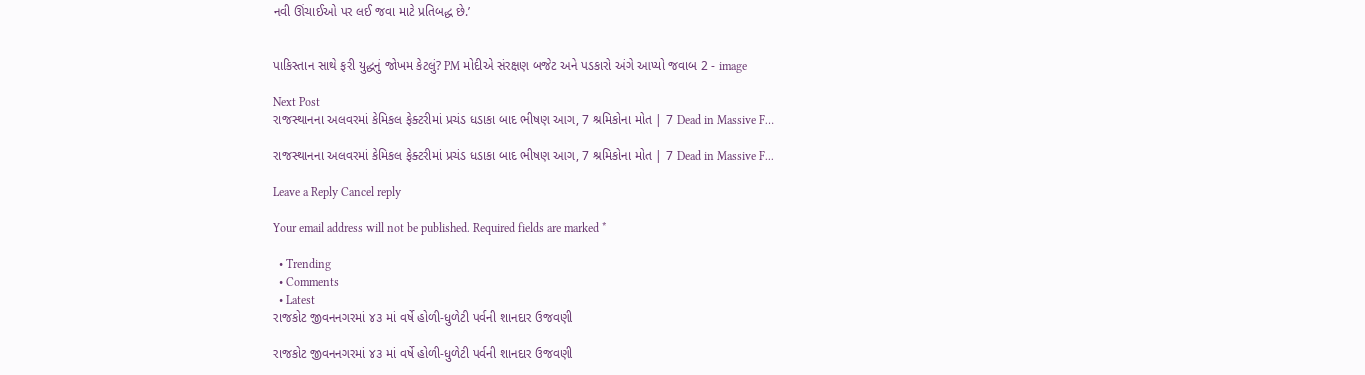નવી ઊંચાઈઓ પર લઈ જવા માટે પ્રતિબદ્ધ છે.’


પાકિસ્તાન સાથે ફરી યુદ્ધનું જોખમ કેટલું? PM મોદીએ સંરક્ષણ બજેટ અને પડકારો અંગે આપ્યો જવાબ 2 - image

Next Post
રાજસ્થાનના અલવરમાં કેમિકલ ફેક્ટરીમાં પ્રચંડ ધડાકા બાદ ભીષણ આગ, 7 શ્રમિકોના મોત | 7 Dead in Massive F…

રાજસ્થાનના અલવરમાં કેમિકલ ફેક્ટરીમાં પ્રચંડ ધડાકા બાદ ભીષણ આગ, 7 શ્રમિકોના મોત | 7 Dead in Massive F...

Leave a Reply Cancel reply

Your email address will not be published. Required fields are marked *

  • Trending
  • Comments
  • Latest
રાજકોટ જીવનનગરમાં ૪૩ માં વર્ષે હોળી-ધુળેટી પર્વની શાનદાર ઉજવણી

રાજકોટ જીવનનગરમાં ૪૩ માં વર્ષે હોળી-ધુળેટી પર્વની શાનદાર ઉજવણી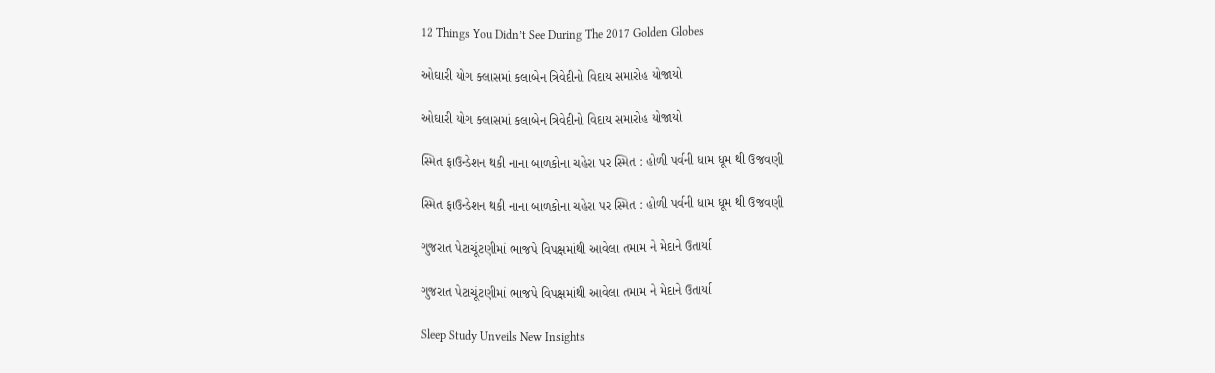12 Things You Didn’t See During The 2017 Golden Globes

ઓઘારી યોગ ક્લાસમાં કલાબેન ત્રિવેદીનો વિદાય સમારોહ યોજાયો

ઓઘારી યોગ ક્લાસમાં કલાબેન ત્રિવેદીનો વિદાય સમારોહ યોજાયો

સ્મિત ફાઉન્ડેશન થકી નાના બાળકોના ચહેરા પર સ્મિત : હોળી પર્વની ધામ ધૂમ થી ઉજવણી

સ્મિત ફાઉન્ડેશન થકી નાના બાળકોના ચહેરા પર સ્મિત : હોળી પર્વની ધામ ધૂમ થી ઉજવણી

ગુજરાત પેટાચૂંટણીમાં ભાજપે વિપક્ષમાંથી આવેલા તમામ ને મેદાને ઉતાર્યા

ગુજરાત પેટાચૂંટણીમાં ભાજપે વિપક્ષમાંથી આવેલા તમામ ને મેદાને ઉતાર્યા

Sleep Study Unveils New Insights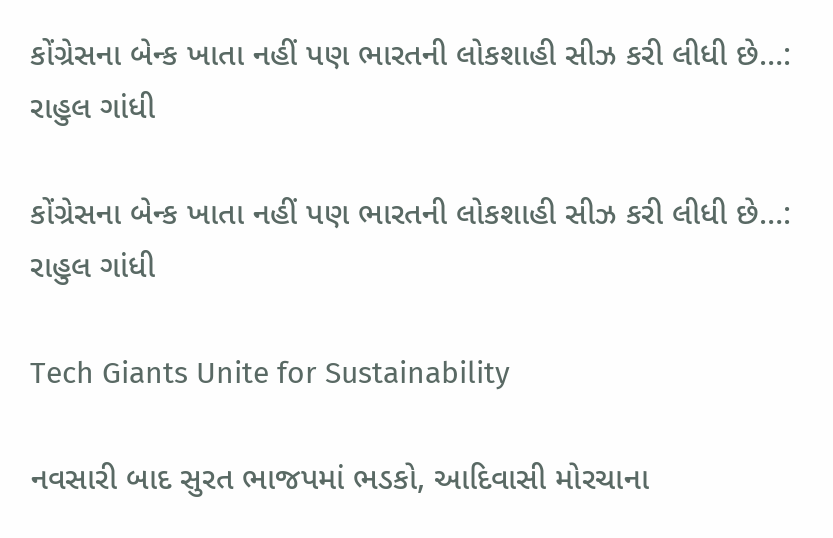કોંગ્રેસના બેન્ક ખાતા નહીં પણ ભારતની લોકશાહી સીઝ કરી લીધી છે…:  રાહુલ ગાંધી

કોંગ્રેસના બેન્ક ખાતા નહીં પણ ભારતની લોકશાહી સીઝ કરી લીધી છે…: રાહુલ ગાંધી

Tech Giants Unite for Sustainability

નવસારી બાદ સુરત ભાજપમાં ભડકો, આદિવાસી મોરચાના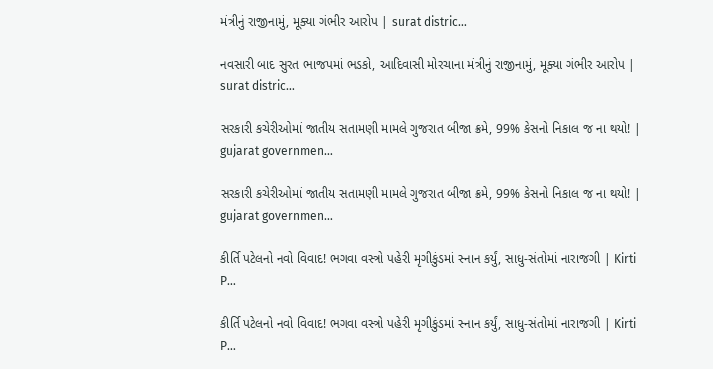મંત્રીનું રાજીનામું, મૂક્યા ગંભીર આરોપ | surat distric…

નવસારી બાદ સુરત ભાજપમાં ભડકો, આદિવાસી મોરચાના મંત્રીનું રાજીનામું, મૂક્યા ગંભીર આરોપ | surat distric…

સરકારી કચેરીઓમાં જાતીય સતામણી મામલે ગુજરાત બીજા ક્રમે, 99% કેસનો નિકાલ જ ના થયો! | gujarat governmen…

સરકારી કચેરીઓમાં જાતીય સતામણી મામલે ગુજરાત બીજા ક્રમે, 99% કેસનો નિકાલ જ ના થયો! | gujarat governmen…

કીર્તિ પટેલનો નવો વિવાદ! ભગવા વસ્ત્રો પહેરી મૃગીકુંડમાં સ્નાન કર્યું, સાધુ-સંતોમાં નારાજગી | Kirti P…

કીર્તિ પટેલનો નવો વિવાદ! ભગવા વસ્ત્રો પહેરી મૃગીકુંડમાં સ્નાન કર્યું, સાધુ-સંતોમાં નારાજગી | Kirti P…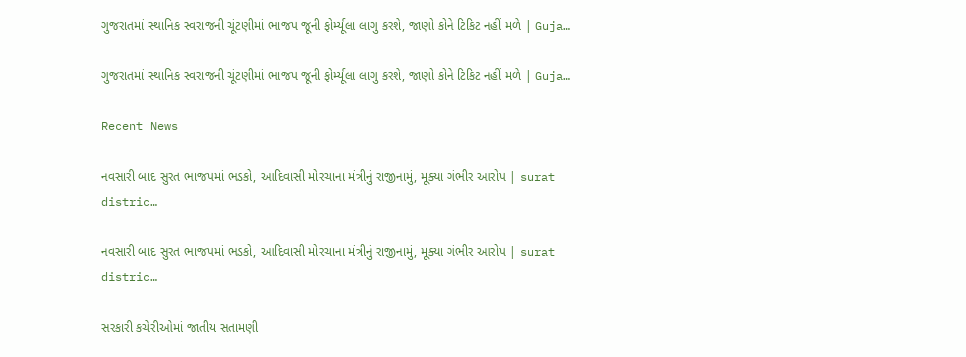ગુજરાતમાં સ્થાનિક સ્વરાજની ચૂંટણીમાં ભાજપ જૂની ફોર્મ્યૂલા લાગુ કરશે, જાણો કોને ટિકિટ નહીં મળે | Guja…

ગુજરાતમાં સ્થાનિક સ્વરાજની ચૂંટણીમાં ભાજપ જૂની ફોર્મ્યૂલા લાગુ કરશે, જાણો કોને ટિકિટ નહીં મળે | Guja…

Recent News

નવસારી બાદ સુરત ભાજપમાં ભડકો, આદિવાસી મોરચાના મંત્રીનું રાજીનામું, મૂક્યા ગંભીર આરોપ | surat distric…

નવસારી બાદ સુરત ભાજપમાં ભડકો, આદિવાસી મોરચાના મંત્રીનું રાજીનામું, મૂક્યા ગંભીર આરોપ | surat distric…

સરકારી કચેરીઓમાં જાતીય સતામણી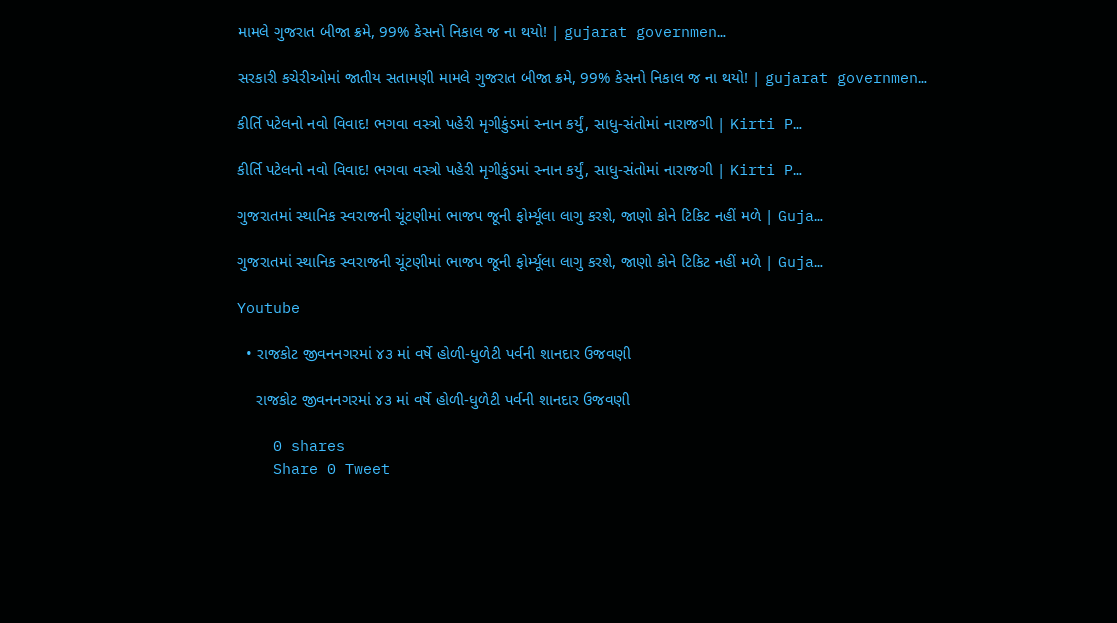મામલે ગુજરાત બીજા ક્રમે, 99% કેસનો નિકાલ જ ના થયો! | gujarat governmen…

સરકારી કચેરીઓમાં જાતીય સતામણી મામલે ગુજરાત બીજા ક્રમે, 99% કેસનો નિકાલ જ ના થયો! | gujarat governmen…

કીર્તિ પટેલનો નવો વિવાદ! ભગવા વસ્ત્રો પહેરી મૃગીકુંડમાં સ્નાન કર્યું, સાધુ-સંતોમાં નારાજગી | Kirti P…

કીર્તિ પટેલનો નવો વિવાદ! ભગવા વસ્ત્રો પહેરી મૃગીકુંડમાં સ્નાન કર્યું, સાધુ-સંતોમાં નારાજગી | Kirti P…

ગુજરાતમાં સ્થાનિક સ્વરાજની ચૂંટણીમાં ભાજપ જૂની ફોર્મ્યૂલા લાગુ કરશે, જાણો કોને ટિકિટ નહીં મળે | Guja…

ગુજરાતમાં સ્થાનિક સ્વરાજની ચૂંટણીમાં ભાજપ જૂની ફોર્મ્યૂલા લાગુ કરશે, જાણો કોને ટિકિટ નહીં મળે | Guja…

Youtube

  • રાજકોટ જીવનનગરમાં ૪૩ માં વર્ષે હોળી-ધુળેટી પર્વની શાનદાર ઉજવણી

    રાજકોટ જીવનનગરમાં ૪૩ માં વર્ષે હોળી-ધુળેટી પર્વની શાનદાર ઉજવણી

    0 shares
    Share 0 Tweet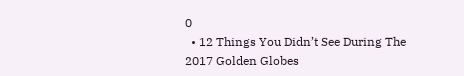0
  • 12 Things You Didn’t See During The 2017 Golden Globes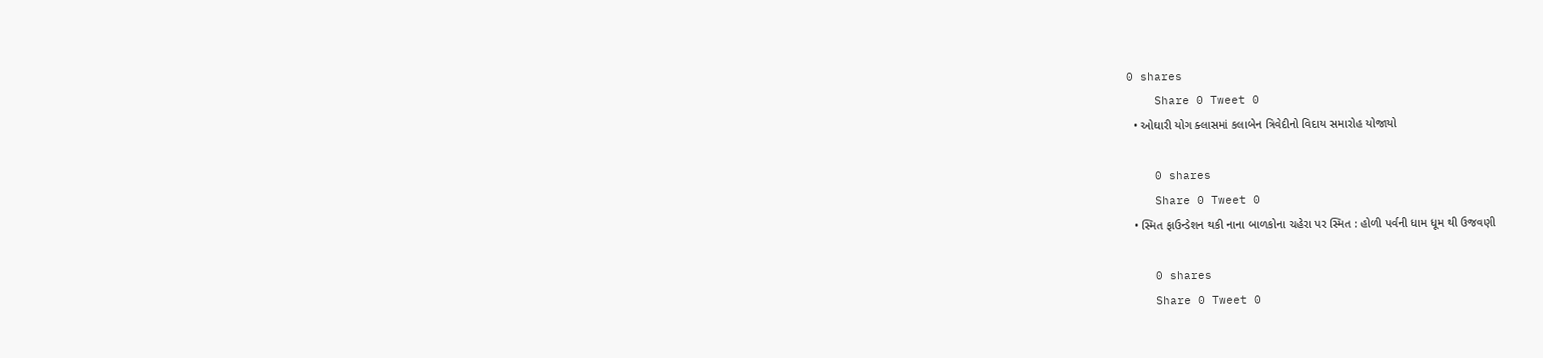0 shares
    Share 0 Tweet 0
  • ઓઘારી યોગ ક્લાસમાં કલાબેન ત્રિવેદીનો વિદાય સમારોહ યોજાયો

    0 shares
    Share 0 Tweet 0
  • સ્મિત ફાઉન્ડેશન થકી નાના બાળકોના ચહેરા પર સ્મિત : હોળી પર્વની ધામ ધૂમ થી ઉજવણી

    0 shares
    Share 0 Tweet 0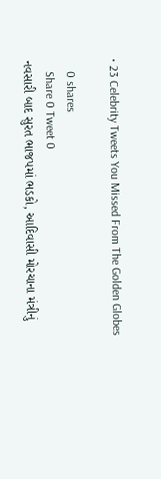• 23 Celebrity Tweets You Missed From The Golden Globes

    0 shares
    Share 0 Tweet 0
નવસારી બાદ સુરત ભાજપમાં ભડકો, આદિવાસી મોરચાના મંત્રીનું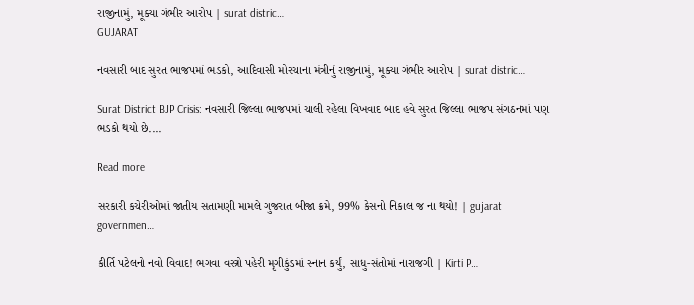રાજીનામું, મૂક્યા ગંભીર આરોપ | surat distric…
GUJARAT

નવસારી બાદ સુરત ભાજપમાં ભડકો, આદિવાસી મોરચાના મંત્રીનું રાજીનામું, મૂક્યા ગંભીર આરોપ | surat distric…

Surat District BJP Crisis: નવસારી જિલ્લા ભાજપમાં ચાલી રહેલા વિખવાદ બાદ હવે સુરત જિલ્લા ભાજપ સંગઠનમાં પણ ભડકો થયો છે....

Read more

સરકારી કચેરીઓમાં જાતીય સતામણી મામલે ગુજરાત બીજા ક્રમે, 99% કેસનો નિકાલ જ ના થયો! | gujarat governmen…

કીર્તિ પટેલનો નવો વિવાદ! ભગવા વસ્ત્રો પહેરી મૃગીકુંડમાં સ્નાન કર્યું, સાધુ-સંતોમાં નારાજગી | Kirti P…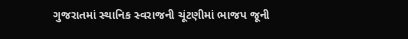ગુજરાતમાં સ્થાનિક સ્વરાજની ચૂંટણીમાં ભાજપ જૂની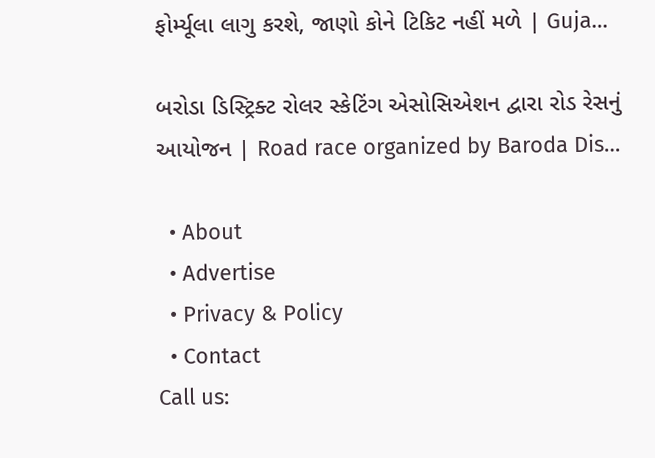ફોર્મ્યૂલા લાગુ કરશે, જાણો કોને ટિકિટ નહીં મળે | Guja…

બરોડા ડિસ્ટ્રિક્ટ રોલર સ્કેટિંગ એસોસિએશન દ્વારા રોડ રેસનું આયોજન | Road race organized by Baroda Dis…

  • About
  • Advertise
  • Privacy & Policy
  • Contact
Call us: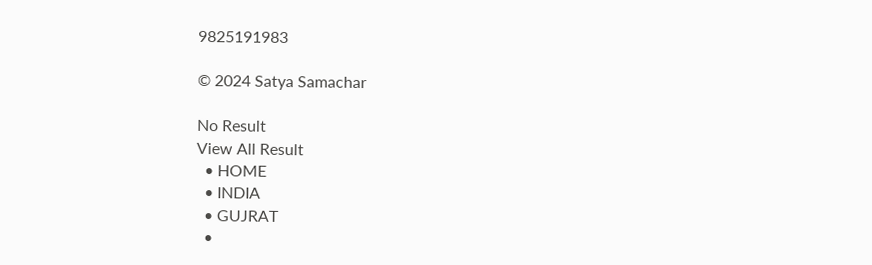9825191983

© 2024 Satya Samachar

No Result
View All Result
  • HOME
  • INDIA
  • GUJRAT
  •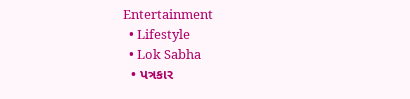Entertainment
  • Lifestyle
  • Lok Sabha
  • પત્રકાર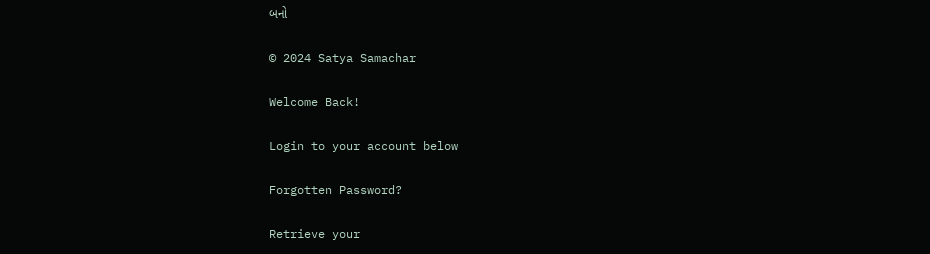બનો

© 2024 Satya Samachar

Welcome Back!

Login to your account below

Forgotten Password?

Retrieve your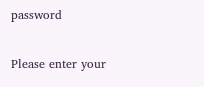password

Please enter your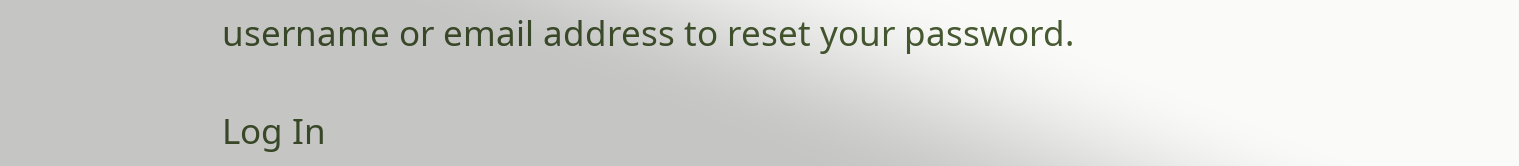username or email address to reset your password.

Log In